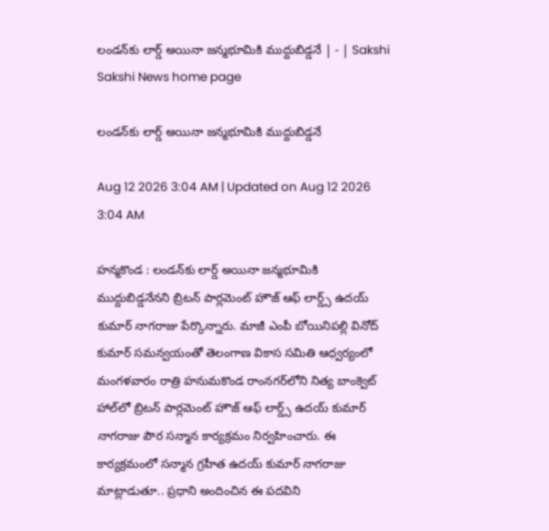లండన్‌కు లార్డ్‌ అయినా జన్మభూమికి ముద్దుబిడ్డనే | - | Sakshi
Sakshi News home page

లండన్‌కు లార్డ్‌ అయినా జన్మభూమికి ముద్దుబిడ్డనే

Aug 12 2026 3:04 AM | Updated on Aug 12 2026 3:04 AM

హన్మకొండ : లండన్‌కు లార్డ్‌ అయినా జన్మభూమికి ముద్దుబిడ్డనేనని బ్రిటన్‌ పార్లమెంట్‌ హౌజ్‌ ఆఫ్‌ లార్డ్స్‌ ఉదయ్‌ కుమార్‌ నాగరాజు పేర్కొన్నారు. మాజీ ఎంపీ బోయినిపల్లి వినోద్‌ కుమార్‌ సమన్వయంతో తెలంగాణ వికాస సమితి ఆధ్వర్యంలో మంగళవారం రాత్రి హనుమకొండ రాంనగర్‌లోని నిత్య బాంక్వెట్‌ హాల్‌లో బ్రిటన్‌ పార్లమెంట్‌ హౌజ్‌ ఆఫ్‌ లార్డ్స్‌ ఉదయ్‌ కుమార్‌ నాగరాజు పౌర సన్మాన కార్యక్రమం నిర్వహించారు. ఈ కార్యక్రమంలో సన్మాన గ్రహీత ఉదయ్‌ కుమార్‌ నాగరాజు మాట్లాడుతూ.. ప్రధాని అందించిన ఈ పదవిని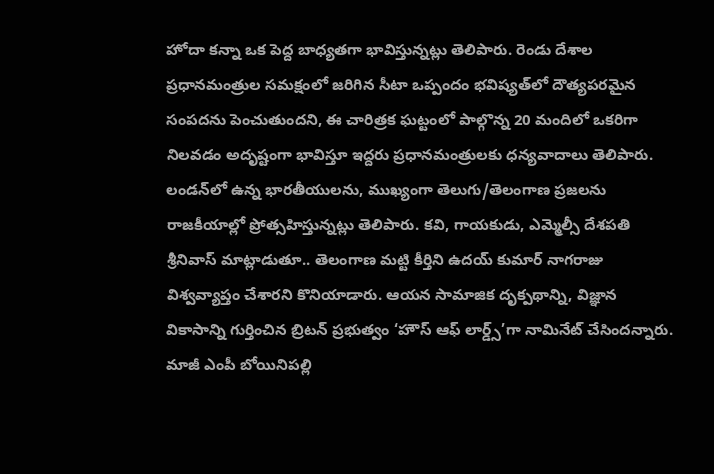హోదా కన్నా ఒక పెద్ద బాధ్యతగా భావిస్తున్నట్లు తెలిపారు. రెండు దేశాల ప్రధానమంత్రుల సమక్షంలో జరిగిన సీటా ఒప్పందం భవిష్యత్‌లో దౌత్యపరమైన సంపదను పెంచుతుందని, ఈ చారిత్రక ఘట్టంలో పాల్గొన్న 20 మందిలో ఒకరిగా నిలవడం అదృష్టంగా భావిస్తూ ఇద్దరు ప్రధానమంత్రులకు ధన్యవాదాలు తెలిపారు. లండన్‌లో ఉన్న భారతీయులను, ముఖ్యంగా తెలుగు/తెలంగాణ ప్రజలను రాజకీయాల్లో ప్రోత్సహిస్తున్నట్లు తెలిపారు. కవి, గాయకుడు, ఎమ్మెల్సీ దేశపతి శ్రీనివాస్‌ మాట్లాడుతూ.. తెలంగాణ మట్టి కీర్తిని ఉదయ్‌ కుమార్‌ నాగరాజు విశ్వవ్యాప్తం చేశారని కొనియాడారు. ఆయన సామాజిక దృక్పథాన్ని, విజ్ఞాన వికాసాన్ని గుర్తించిన బ్రిటన్‌ ప్రభుత్వం ‘హౌస్‌ ఆఫ్‌ లార్డ్స్‌’గా నామినేట్‌ చేసిందన్నారు. మాజీ ఎంపీ బోయినిపల్లి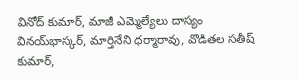వినోద్‌ కుమార్‌, మాజీ ఎమ్మెల్యేలు దాస్యం వినయ్‌భాస్కర్‌, మార్తినేని ధర్మారావు, వొడితల సతీష్‌ కుమార్‌,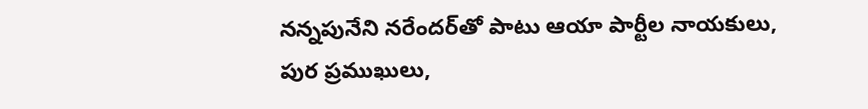నన్నపునేని నరేందర్‌తో పాటు ఆయా పార్టీల నాయకులు, పుర ప్రముఖులు,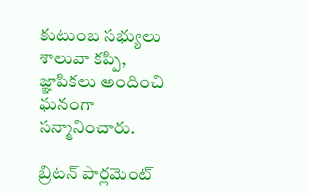కుటుంబ సభ్యులు శాలువా కప్పి, జ్ఞాపికలు అందించి ఘనంగా సన్మానించారు.

బ్రిటన్‌ పార్లమెంట్‌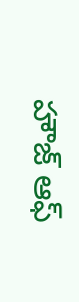హౌజ్‌ ఆఫ్‌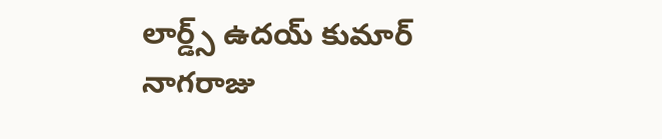లార్డ్స్‌ ఉదయ్‌ కుమార్‌ నాగరాజు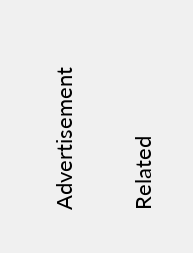Advertisement

Related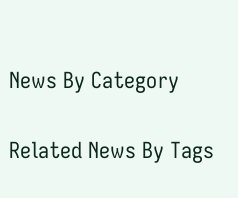News By Category

Related News By Tags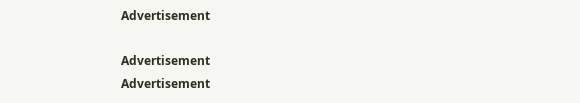Advertisement

Advertisement
Advertisement